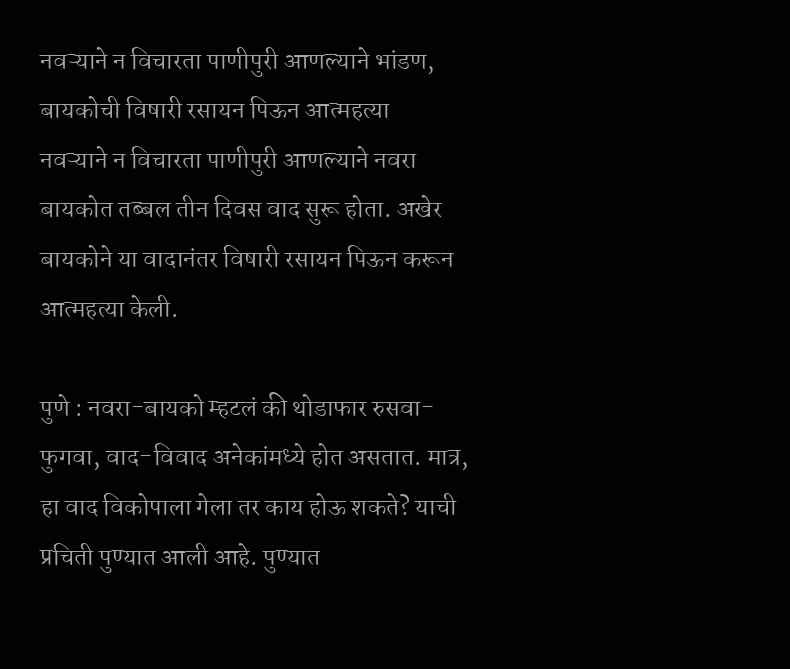नवऱ्याने न विचारता पाणीपुरी आणल्याने भांडण, बायकोची विषारी रसायन पिऊन आत्महत्या
नवऱ्याने न विचारता पाणीपुरी आणल्याने नवरा बायकोत तब्बल तीन दिवस वाद सुरू होता. अखेर बायकोने या वादानंतर विषारी रसायन पिऊन करून आत्महत्या केली.

पुणे : नवरा-बायको म्हटलं की थोडाफार रुसवा-फुगवा, वाद-विवाद अनेकांमध्ये होत असतात. मात्र, हा वाद विकोपाला गेला तर काय होऊ शकते? याची प्रचिती पुण्यात आली आहे. पुण्यात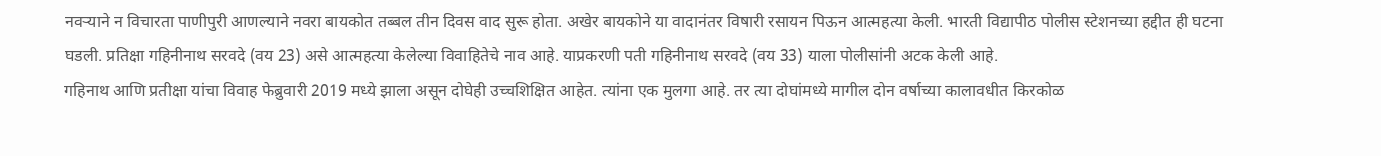नवऱ्याने न विचारता पाणीपुरी आणल्याने नवरा बायकोत तब्बल तीन दिवस वाद सुरू होता. अखेर बायकोने या वादानंतर विषारी रसायन पिऊन आत्महत्या केली. भारती विद्यापीठ पोलीस स्टेशनच्या हद्दीत ही घटना घडली. प्रतिक्षा गहिनीनाथ सरवदे (वय 23) असे आत्महत्या केलेल्या विवाहितेचे नाव आहे. याप्रकरणी पती गहिनीनाथ सरवदे (वय 33) याला पोलीसांनी अटक केली आहे.
गहिनाथ आणि प्रतीक्षा यांचा विवाह फेब्रुवारी 2019 मध्ये झाला असून दोघेही उच्चशिक्षित आहेत. त्यांना एक मुलगा आहे. तर त्या दोघांमध्ये मागील दोन वर्षाच्या कालावधीत किरकोळ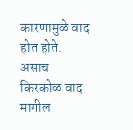कारणामुळे वाद होत होते. असाच किरकोळ वाद मागील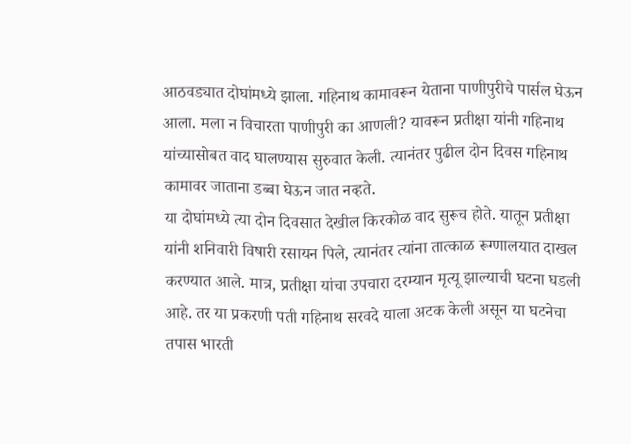आठवड्यात दोघांमध्ये झाला. गहिनाथ कामावरून येताना पाणीपुरीचे पार्सल घेऊन आला. मला न विचारता पाणीपुरी का आणली? यावरून प्रतीक्षा यांनी गहिनाथ यांच्यासोबत वाद घालण्यास सुरुवात केली. त्यानंतर पुढील दोन दिवस गहिनाथ कामावर जाताना डब्बा घेऊन जात नव्हते.
या दोघांमध्ये त्या दोन दिवसात देखील किरकोळ वाद सुरूच होते. यातून प्रतीक्षा यांनी शनिवारी विषारी रसायन पिले, त्यानंतर त्यांना तात्काळ रूग्णालयात दाखल करण्यात आले. मात्र, प्रतीक्षा यांचा उपचारा दरम्यान मृत्यू झाल्याची घटना घडली आहे. तर या प्रकरणी पती गहिनाथ सरवदे याला अटक केली असून या घटनेचा तपास भारती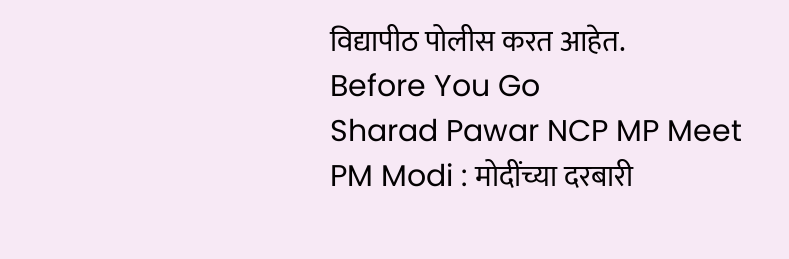विद्यापीठ पोलीस करत आहेत.
Before You Go
Sharad Pawar NCP MP Meet PM Modi : मोदींच्या दरबारी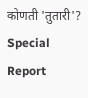कोणती 'तुतारी'? Special Report